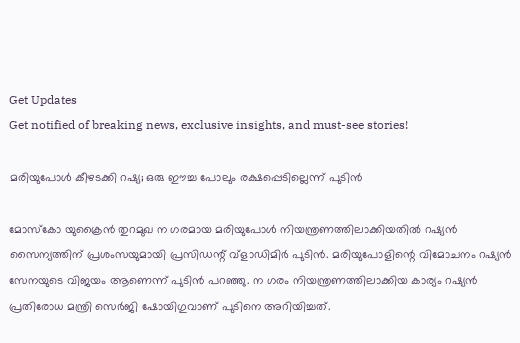Get Updates
Get notified of breaking news, exclusive insights, and must-see stories!

മരിയുപോൾ കീഴടക്കി റഷ്യ; ഒരു ഈച്ച പോലും രക്ഷപ്പെടില്ലെന്ന് പുടിൻ

മോസ്കോ യുക്രൈൻ തുറമുഖ ന ഗരമായ മരിയുപോൾ നിയന്ത്രണത്തിലാക്കിയതിൽ റഷ്യൻ സൈന്യത്തിന് പ്രശംസയുമായി പ്രസിഡന്റ് വ്‌ളാഡിമിർ പുടിൻ. മരിയുപോളിന്റെ വിമോചനം റഷ്യൻ സേനയുടെ വിജയം ആണെന്ന് പുടിൻ പറഞ്ഞു. ന ഗരം നിയന്ത്രണത്തിലാക്കിയ കാര്യം റഷ്യൻ പ്രതിരോധ മന്ത്രി സെർജി ഷോയിഗുവാണ് പുടിനെ അറിയിച്ചത്.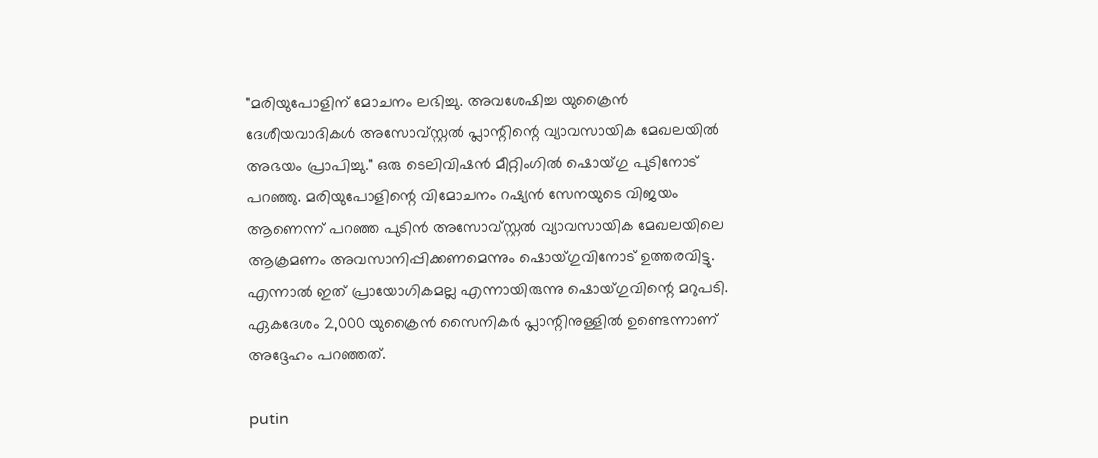"മരിയുപോളിന് മോചനം ലഭിച്ചു. അവശേഷിച്ച യുക്രൈൻ ദേശീയവാദികൾ അസോവ്സ്റ്റൽ പ്ലാന്റിന്റെ വ്യാവസായിക മേഖലയിൽ അഭയം പ്രാപിച്ചു." ഒരു ടെലിവിഷൻ മീറ്റിംഗിൽ ഷൊയ്ഗു പുടിനോട് പറഞ്ഞു. മരിയുപോളിന്റെ വിമോചനം റഷ്യൻ സേനയുടെ വിജയം ആണെന്ന് പറഞ്ഞ പുടിൻ അസോവ്സ്റ്റൽ വ്യാവസായിക മേഖലയിലെ ആക്രമണം അവസാനിപ്പിക്കണമെന്നും ഷൊയ്ഗുവിനോട് ഉത്തരവിട്ടു. എന്നാൽ ഇത് പ്രായോഗികമല്ല എന്നായിരുന്നു ഷൊയ്ഗുവിന്റെ മറുപടി. ഏകദേശം 2,000 യുക്രൈൻ സൈനികർ പ്ലാന്റിനുള്ളിൽ ഉണ്ടെന്നാണ് അദ്ദേഹം പറഞ്ഞത്.

putin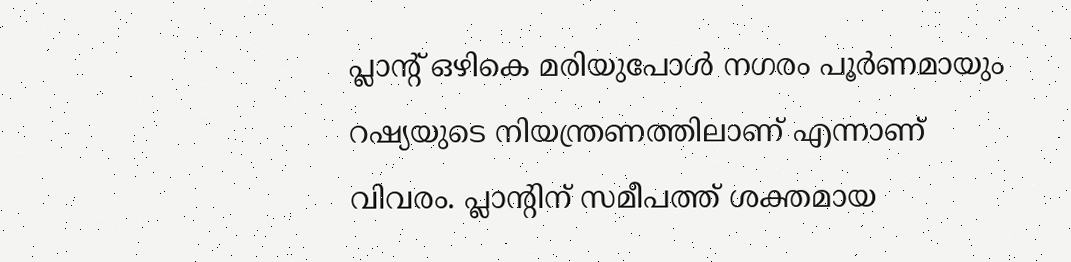പ്ലാന്‍റ് ഒഴികെ മരിയുപോൾ നഗരം പൂർണമായും റഷ്യയുടെ നിയന്ത്രണത്തിലാണ് എന്നാണ് വിവരം. പ്ലാന്റിന് സമീപത്ത് ശക്തമായ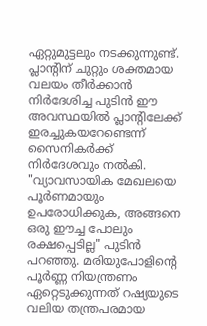ഏറ്റുമുട്ടലും നടക്കുന്നുണ്ട്. പ്ലാന്‍റിന് ചുറ്റും ശക്തമായ വലയം തീർക്കാൻ നിർദേശിച്ച പുടിൻ ഈ അവസ്ഥയിൽ പ്ലാന്‍റിലേക്ക് ഇരച്ചുകയറേണ്ടെന്ന് സൈനികർക്ക് നിർദേശവും നൽകി. "വ്യാവസായിക മേഖലയെ പൂർണമായും ഉപരോധിക്കുക, അങ്ങനെ ഒരു ഈച്ച പോലും രക്ഷപ്പെടില്ല" പുടിൻ പറഞ്ഞു. മരിയുപോളിന്റെ പൂർണ്ണ നിയന്ത്രണം ഏറ്റെടുക്കുന്നത് റഷ്യയുടെ വലിയ തന്ത്രപരമായ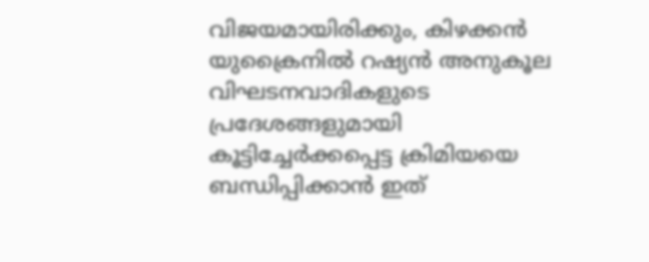വിജയമായിരിക്കും, കിഴക്കൻ യുക്രൈനിൽ റഷ്യൻ അനുകൂല വിഘടനവാദികളുടെ പ്രദേശങ്ങളുമായി കൂട്ടിച്ചേർക്കപ്പെട്ട ക്രിമിയയെ ബന്ധിപ്പിക്കാൻ ഇത്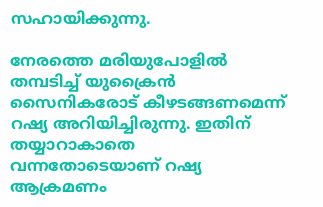സഹായിക്കുന്നു.

നേരത്തെ മരിയുപോളിൽ തമ്പടിച്ച് യുക്രൈൻ സൈനികരോട് കീഴടങ്ങണമെന്ന് റഷ്യ അറിയിച്ചിരുന്നു. ഇതിന് തയ്യാറാകാതെ വന്നതോടെയാണ് റഷ്യ ആക്രമണം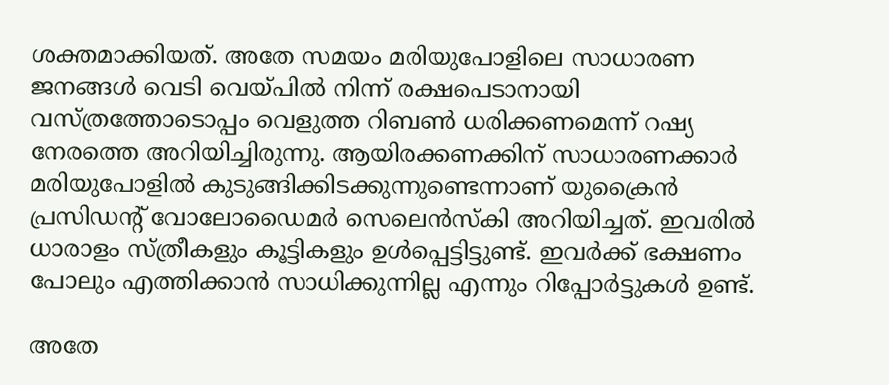ശക്തമാക്കിയത്. അതേ സമയം മരിയുപോളിലെ സാധാരണ ജനങ്ങൾ വെടി വെയ്പിൽ നിന്ന് രക്ഷപെടാനായി വസ്ത്രത്തോടൊപ്പം വെളുത്ത റിബൺ ധരിക്കണമെന്ന് റഷ്യ നേരത്തെ അറിയിച്ചിരുന്നു. ആയിരക്കണക്കിന് സാധാരണക്കാർ മരിയുപോളിൽ കുടുങ്ങിക്കിടക്കുന്നുണ്ടെന്നാണ് യുക്രൈൻ പ്രസിഡന്റ് വോലോഡൈമർ സെലെൻസ്‌കി അറിയിച്ചത്. ഇവരിൽ ധാരാളം സ്ത്രീകളും കൂട്ടികളും ഉൾപ്പെട്ടിട്ടുണ്ട്. ഇവർക്ക് ഭക്ഷണം പോലും എത്തിക്കാൻ സാധിക്കുന്നില്ല എന്നും റിപ്പോർട്ടുകൾ ഉണ്ട്.

അതേ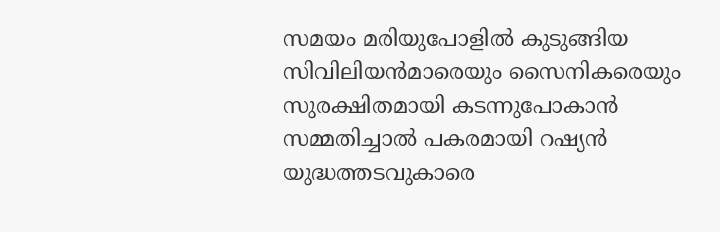സമയം മരിയുപോളിൽ കുടുങ്ങിയ സിവിലിയൻമാരെയും സൈനികരെയും സുരക്ഷിതമായി കടന്നുപോകാൻ സമ്മതിച്ചാൽ പകരമായി റഷ്യൻ യുദ്ധത്തടവുകാരെ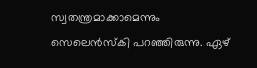സ്വതന്ത്രമാക്കാമെന്നും സെലെൻസ്‌കി പറഞ്ഞിരുന്നു. ഏഴ്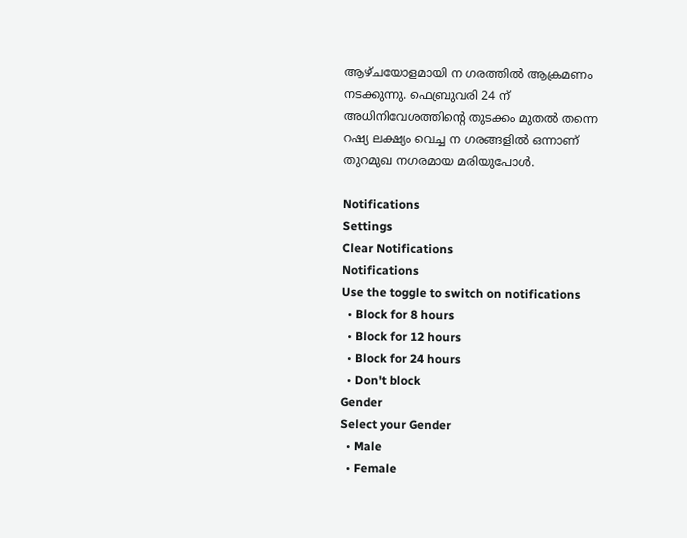ആഴ്ചയോളമായി ന ഗരത്തിൽ ആക്രമണം നടക്കുന്നു. ഫെബ്രുവരി 24 ന് അധിനിവേശത്തിന്റെ തുടക്കം മുതൽ തന്നെ റഷ്യ ലക്ഷ്യം വെച്ച ന ഗരങ്ങളിൽ ഒന്നാണ് തുറമുഖ നഗരമായ മരിയുപോൾ.

Notifications
Settings
Clear Notifications
Notifications
Use the toggle to switch on notifications
  • Block for 8 hours
  • Block for 12 hours
  • Block for 24 hours
  • Don't block
Gender
Select your Gender
  • Male
  • Female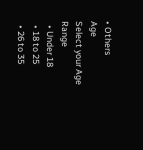• Others
Age
Select your Age Range
  • Under 18
  • 18 to 25
  • 26 to 35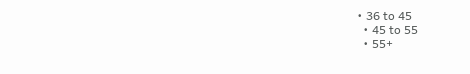• 36 to 45
  • 45 to 55
  • 55+